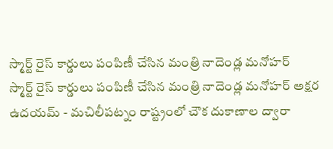స్మార్ట్ రైస్ కార్డులు పంపిణీ చేసిన మంత్రి నాదెండ్ల మనోహర్
స్మార్ట్ రైస్ కార్డులు పంపిణీ చేసిన మంత్రి నాదెండ్ల మనోహర్ అక్షర ఉదయమ్ - మచిలీపట్నం రాష్ట్రంలో చౌక దుకాణాల ద్వారా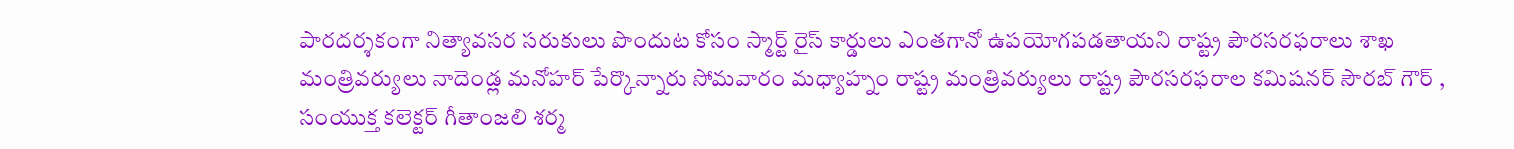పారదర్శకంగా నిత్యావసర సరుకులు పొందుట కోసం స్మార్ట్ రైస్ కార్డులు ఎంతగానో ఉపయోగపడతాయని రాష్ట్ర పౌరసరఫరాలు శాఖ మంత్రివర్యులు నాదెండ్ల మనోహర్ పేర్కొన్నారు సోమవారం మధ్యాహ్నం రాష్ట్ర మంత్రివర్యులు రాష్ట్ర పౌరసరఫరాల కమిషనర్ సౌరబ్ గౌర్ , సంయుక్త కలెక్టర్ గీతాంజలి శర్మ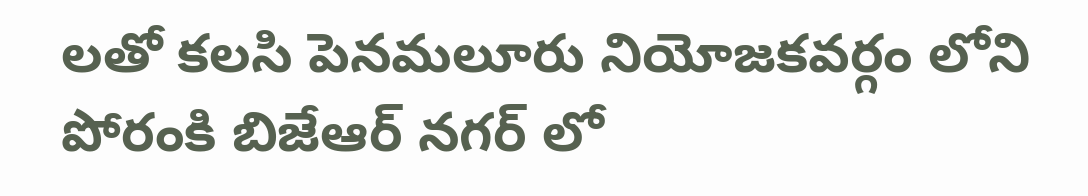లతో కలసి పెనమలూరు నియోజకవర్గం లోని పోరంకి బిజేఆర్ నగర్ లో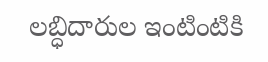లబ్ధిదారుల ఇంటింటికి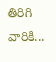తిరిగి వారికి...